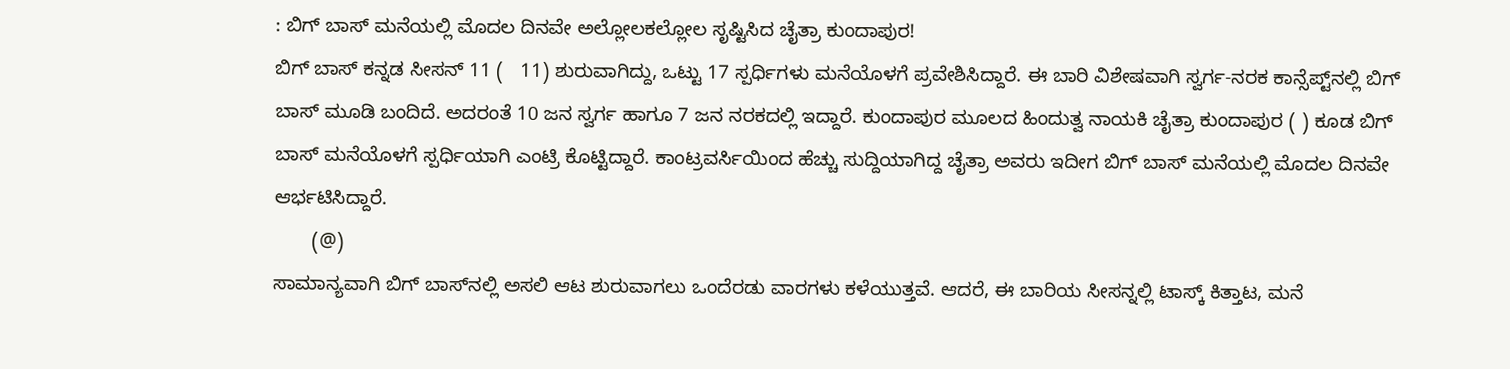: ಬಿಗ್ ಬಾಸ್ ಮನೆಯಲ್ಲಿ ಮೊದಲ ದಿನವೇ ಅಲ್ಲೋಲಕಲ್ಲೋಲ ಸೃಷ್ಟಿಸಿದ ಚೈತ್ರಾ ಕುಂದಾಪುರ!
ಬಿಗ್ ಬಾಸ್ ಕನ್ನಡ ಸೀಸನ್ 11 (   11) ಶುರುವಾಗಿದ್ದು, ಒಟ್ಟು 17 ಸ್ಪರ್ಧಿಗಳು ಮನೆಯೊಳಗೆ ಪ್ರವೇಶಿಸಿದ್ದಾರೆ. ಈ ಬಾರಿ ವಿಶೇಷವಾಗಿ ಸ್ವರ್ಗ-ನರಕ ಕಾನ್ಸೆಪ್ಟ್‌ನಲ್ಲಿ ಬಿಗ್ ಬಾಸ್ ಮೂಡಿ ಬಂದಿದೆ. ಅದರಂತೆ 10 ಜನ ಸ್ವರ್ಗ ಹಾಗೂ 7 ಜನ ನರಕದಲ್ಲಿ ಇದ್ದಾರೆ. ಕುಂದಾಪುರ ಮೂಲದ ಹಿಂದುತ್ವ ನಾಯಕಿ ಚೈತ್ರಾ ಕುಂದಾಪುರ ( ) ಕೂಡ ಬಿಗ್‌ ಬಾಸ್‌ ಮನೆಯೊಳಗೆ ಸ್ಪರ್ಧಿಯಾಗಿ ಎಂಟ್ರಿ ಕೊಟ್ಟಿದ್ದಾರೆ. ಕಾಂಟ್ರವರ್ಸಿಯಿಂದ ಹೆಚ್ಚು ಸುದ್ದಿಯಾಗಿದ್ದ ಚೈತ್ರಾ ಅವರು ಇದೀಗ ಬಿಗ್ ಬಾಸ್ ಮನೆಯಲ್ಲಿ ಮೊದಲ ದಿನವೇ ಆರ್ಭಟಿಸಿದ್ದಾರೆ.
       (@)
ಸಾಮಾನ್ಯವಾಗಿ ಬಿಗ್ ಬಾಸ್‌ನಲ್ಲಿ ಅಸಲಿ ಆಟ ಶುರುವಾಗಲು ಒಂದೆರಡು ವಾರಗಳು ಕಳೆಯುತ್ತವೆ. ಆದರೆ, ಈ ಬಾರಿಯ ಸೀಸನ್ನಲ್ಲಿ ಟಾಸ್ಕ್ ಕಿತ್ತಾಟ, ಮನೆ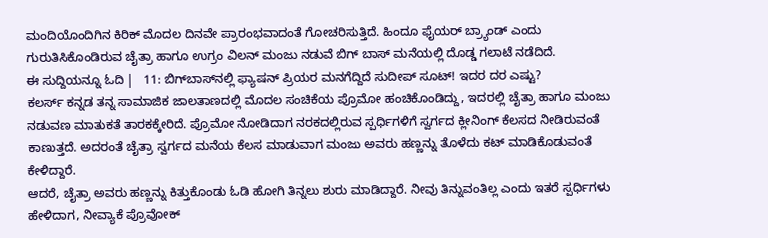ಮಂದಿಯೊಂದಿಗಿನ ಕಿರಿಕ್ ಮೊದಲ ದಿನವೇ ಪ್ರಾರಂಭವಾದಂತೆ ಗೋಚರಿಸುತ್ತಿದೆ. ಹಿಂದೂ ಫೈಯರ್ ಬ್ರ್ಯಾಂಡ್ ಎಂದು ಗುರುತಿಸಿಕೊಂಡಿರುವ ಚೈತ್ರಾ ಹಾಗೂ ಉಗ್ರಂ ವಿಲನ್ ಮಂಜು ನಡುವೆ ಬಿಗ್ ಬಾಸ್ ಮನೆಯಲ್ಲಿ ದೊಡ್ಡ ಗಲಾಟೆ ನಡೆದಿದೆ.
ಈ ಸುದ್ದಿಯನ್ನೂ ಓದಿ |   11: ಬಿಗ್‌ಬಾಸ್‌‌‌ನಲ್ಲಿ ಫ್ಯಾಷನ್‌ ಪ್ರಿಯರ ಮನಗೆದ್ದಿದೆ ಸುದೀಪ್‌ ಸೂಟ್‌! ಇದರ ದರ ಎಷ್ಟು?
ಕಲರ್ಸ್ ಕನ್ನಡ ತನ್ನ ಸಾಮಾಜಿಕ ಜಾಲತಾಣದಲ್ಲಿ ಮೊದಲ ಸಂಚಿಕೆಯ ಪ್ರೊಮೋ ಹಂಚಿಕೊಂಡಿದ್ದು, ಇದರಲ್ಲಿ ಚೈತ್ರಾ ಹಾಗೂ ಮಂಜು ನಡುವಣ ಮಾತುಕತೆ ತಾರಕಕ್ಕೇರಿದೆ. ಪ್ರೊಮೋ ನೋಡಿದಾಗ ನರಕದಲ್ಲಿರುವ ಸ್ಪರ್ಧಿಗಳಿಗೆ ಸ್ವರ್ಗದ ಕ್ಲೀನಿಂಗ್ ಕೆಲಸದ ನೀಡಿರುವಂತೆ ಕಾಣುತ್ತದೆ. ಅದರಂತೆ ಚೈತ್ರಾ ಸ್ವರ್ಗದ ಮನೆಯ ಕೆಲಸ ಮಾಡುವಾಗ ಮಂಜು ಅವರು ಹಣ್ಣನ್ನು ತೊಳೆದು ಕಟ್ ಮಾಡಿಕೊಡುವಂತೆ ಕೇಳಿದ್ದಾರೆ.
ಆದರೆ, ಚೈತ್ರಾ ಅವರು ಹಣ್ಣನ್ನು ಕಿತ್ತುಕೊಂಡು ಓಡಿ ಹೋಗಿ ತಿನ್ನಲು ಶುರು ಮಾಡಿದ್ದಾರೆ. ನೀವು ತಿನ್ನುವಂತಿಲ್ಲ ಎಂದು ಇತರೆ ಸ್ಪರ್ಧಿಗಳು ಹೇಳಿದಾಗ, ನೀವ್ಯಾಕೆ ಪ್ರೊವೋಕ್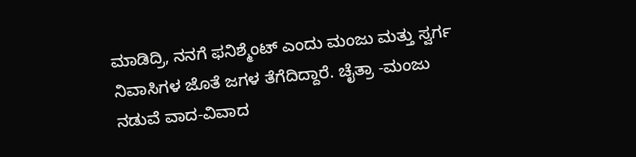ಮಾಡಿದ್ರಿ, ನನಗೆ ಫನಿಶ್ಮೆಂಟ್ ಎಂದು ಮಂಜು ಮತ್ತು ಸ್ವರ್ಗ ನಿವಾಸಿಗಳ ಜೊತೆ ಜಗಳ ತೆಗೆದಿದ್ದಾರೆ. ಚೈತ್ರಾ -ಮಂಜು ನಡುವೆ ವಾದ-ವಿವಾದ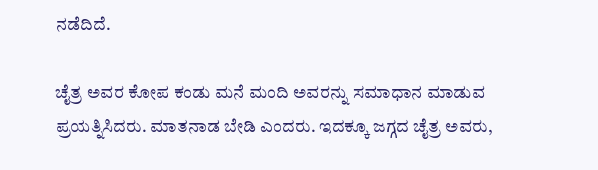ನಡೆದಿದೆ.

ಚೈತ್ರ ಅವರ ಕೋಪ ಕಂಡು ಮನೆ ಮಂದಿ ಅವರನ್ನು ಸಮಾಧಾನ ಮಾಡುವ ಪ್ರಯತ್ನಿಸಿದರು. ಮಾತನಾಡ ಬೇಡಿ ಎಂದರು. ಇದಕ್ಕೂ ಜಗ್ಗದ ಚೈತ್ರ ಅವರು,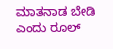ಮಾತನಾಡ ಬೇಡಿ ಎಂದು ರೂಲ್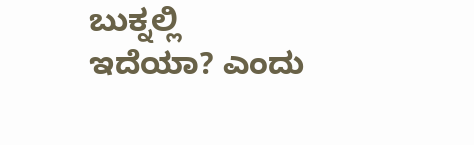ಬುಕ್ನಲ್ಲಿ ಇದೆಯಾ? ಎಂದು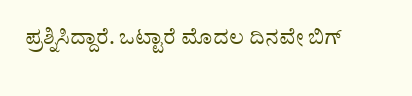ಪ್ರಶ್ನಿಸಿದ್ದಾರೆ. ಒಟ್ಟಾರೆ ಮೊದಲ ದಿನವೇ ಬಿಗ್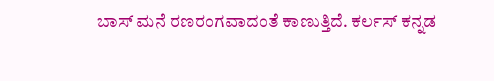ಬಾಸ್ ಮನೆ ರಣರಂಗವಾದಂತೆ ಕಾಣುತ್ತಿದೆ. ಕರ್ಲಸ್ ಕನ್ನಡ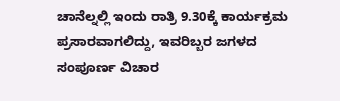ಚಾನೆಲ್ನಲ್ಲಿ ಇಂದು ರಾತ್ರಿ 9.30ಕ್ಕೆ ಕಾರ್ಯಕ್ರಮ ಪ್ರಸಾರವಾಗಲಿದ್ದು, ಇವರಿಬ್ಬರ ಜಗಳದ ಸಂಪೂರ್ಣ ವಿಚಾರ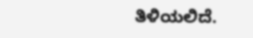ತಿಳಿಯಲಿದೆ.